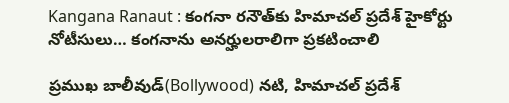Kangana Ranaut : కంగనా రనౌత్‌కు హిమాచల్ ప్రదేశ్ హైకోర్టు నోటీసులు… కంగనాను అనర్హులరాలిగా ప్రకటించాలి

ప్రముఖ బాలీవుడ్(Bollywood) నటి, హిమాచల్ ప్రదేశ్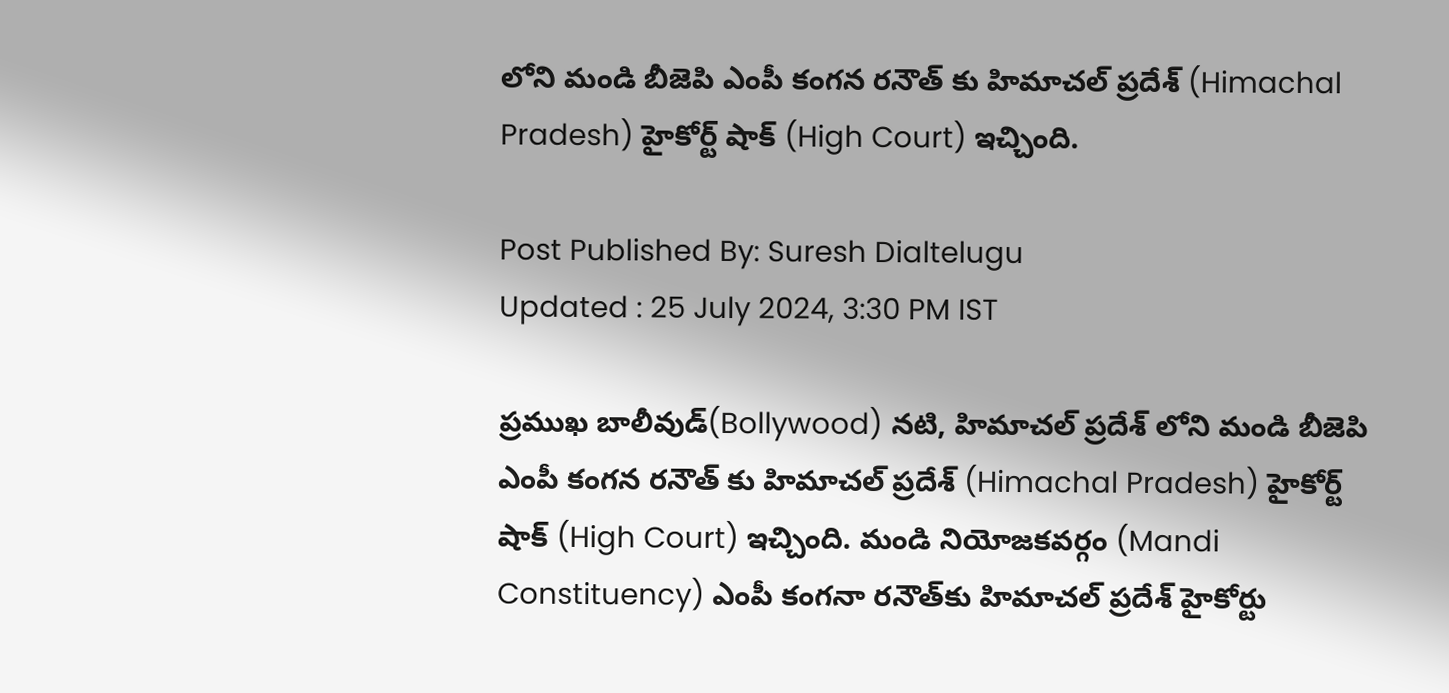లోని మండి బీజెపి ఎంపీ కంగన రనౌత్ కు హిమాచల్ ప్రదేశ్ (Himachal Pradesh) హైకోర్ట్ షాక్ (High Court) ఇచ్చింది.

Post Published By: Suresh Dialtelugu
Updated : 25 July 2024, 3:30 PM IST

ప్రముఖ బాలీవుడ్(Bollywood) నటి, హిమాచల్ ప్రదేశ్ లోని మండి బీజెపి ఎంపీ కంగన రనౌత్ కు హిమాచల్ ప్రదేశ్ (Himachal Pradesh) హైకోర్ట్ షాక్ (High Court) ఇచ్చింది. మండి నియోజకవర్గం (Mandi Constituency) ఎంపీ కంగనా రనౌత్‌కు హిమాచల్ ప్రదేశ్ హైకోర్టు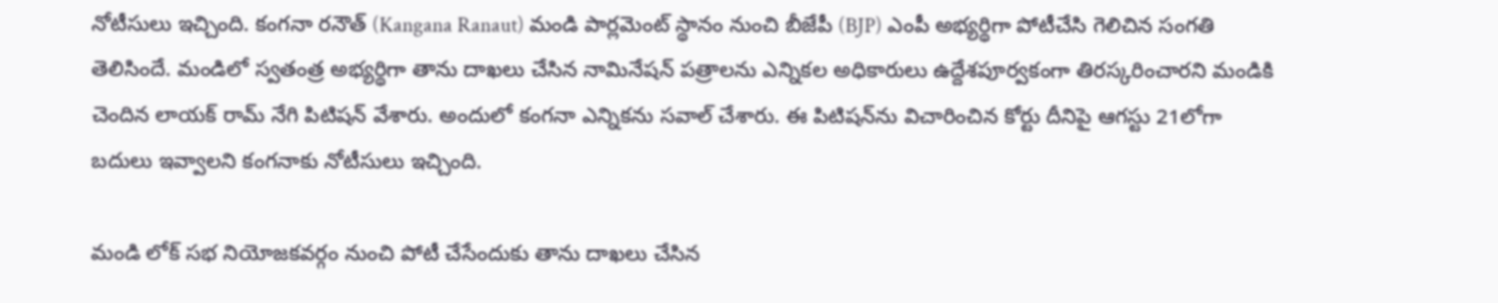నోటీసులు ఇచ్చింది. కంగనా రనౌత్‌ (Kangana Ranaut) మండి పార్లమెంట్ స్థానం నుంచి బీజేపీ (BJP) ఎంపీ అభ్యర్థిగా పోటీచేసి గెలిచిన సంగ‌తి తెలిసిందే. మండిలో స్వతంత్ర అభ్యర్థిగా తాను దాఖలు చేసిన నామినేషన్ పత్రాలను ఎన్నికల అధికారులు ఉద్దేశపూర్వకంగా తిరస్కరించారని మండికి చెందిన లాయక్ రామ్ నేగి పిటిషన్ వేశారు. అందులో కంగనా ఎన్నికను సవాల్ చేశారు. ఈ పిటిషన్‌ను విచారించిన కోర్టు దీనిపై ఆగస్టు 21లోగా బదులు ఇవ్వాలని కంగనాకు నోటీసులు ఇచ్చింది.

మండి లోక్ సభ నియోజకవర్గం నుంచి పోటీ చేసేందుకు తాను దాఖలు చేసిన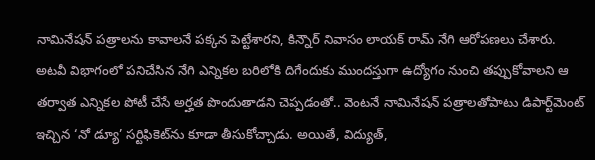నామినేషన్ పత్రాలను కావాలనే పక్కన పెట్టేశార‌ని, కిన్నౌర్ నివాసం లాయక్ రామ్ నేగి ఆరోప‌ణ‌లు చేశారు. అటవీ విభాగంలో పనిచేసిన నేగి ఎన్నికల బరిలోకి దిగేందుకు ముందస్తుగా ఉద్యోగం నుంచి తప్పుకోవాలని ఆ తర్వాత ఎన్నికల పోటీ చేసే అర్హత పొందుతాడని చెప్పడంతో.. వెంటనే నామినేషన్ పత్రాలతోపాటు డిపార్ట్‌మెంట్ ఇచ్చిన ‘నో డ్యూ’ సర్టిఫికెట్‌ను కూడా తీసుకోచ్చాడు. అయితే, విద్యుత్,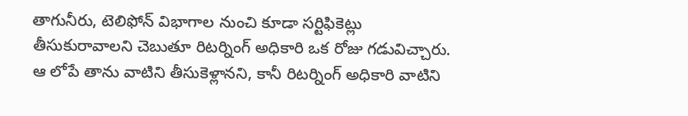తాగునీరు, టెలిఫోన్ విభాగాల నుంచి కూడా సర్టిఫికెట్లు తీసుకురావాలని చెబుతూ రిటర్నింగ్ అధికారి ఒక రోజు గడువిచ్చారు. ఆ లోపే తాను వాటిని తీసుకెళ్లానని, కానీ రిటర్నింగ్ అధికారి వాటిని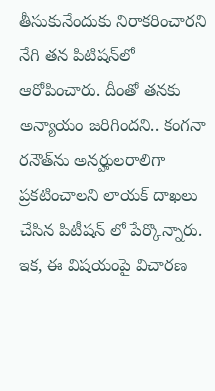తీసుకునేందుకు నిరాకరించారని నేగి తన పిటిషన్‌లో ఆరోపించారు. దీంతో తనకు అన్యాయం జరిగిందని.. కంగనా ర‌నౌత్‌ను అనర్హులరాలిగా ప్రకటించాలని లాయక్ దాఖ‌లు చేసిన పిటీషన్ లో పేర్కొన్నారు. ఇక‌, ఈ విష‌యంపై విచార‌ణ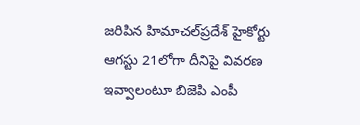జ‌రిపిన హిమాచ‌ల్‌ప్ర‌దేశ్ హైకోర్టు ఆగస్టు 21లోగా దీనిపై వివరణ ఇవ్వాలంటూ బిజెపి ఎంపీ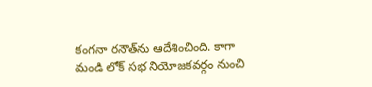కంగ‌నా ర‌నౌత్‌ను ఆదేశించింది. కాగా మండి లోక్ సభ నియోజకవర్గం నుంచి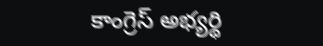కాంగ్రెస్ అభ్యర్థి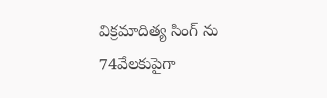విక్రమాదిత్య సింగ్ ను 74వేలకుపైగా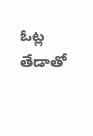ఓట్ల తేడాతో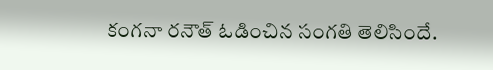కంగనా ర‌నౌత్ ఓడించిన సంగ‌తి తెలిసిందే.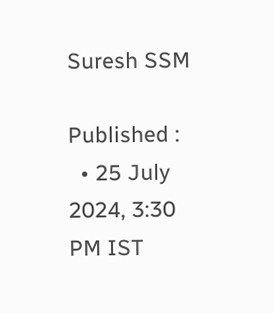Suresh SSM

Published :
  • 25 July 2024, 3:30 PM IST